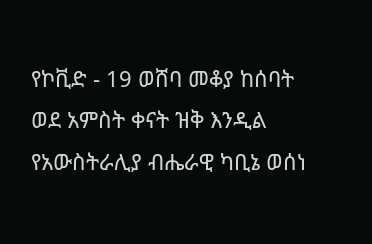የኮቪድ - 19 ወሸባ መቆያ ከሰባት ወደ አምስት ቀናት ዝቅ እንዲል የአውስትራሊያ ብሔራዊ ካቢኔ ወሰነ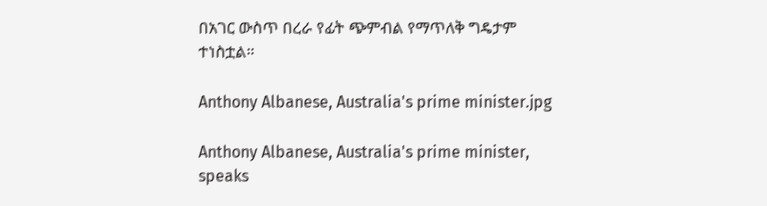በአገር ውስጥ በረራ የፊት ጭምብል የማጥለቅ ግዴታም ተነስቷል።

Anthony Albanese, Australia's prime minister.jpg

Anthony Albanese, Australia's prime minister, speaks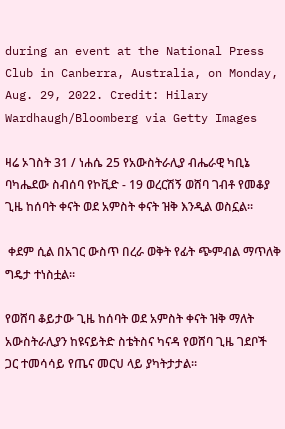during an event at the National Press Club in Canberra, Australia, on Monday, Aug. 29, 2022. Credit: Hilary Wardhaugh/Bloomberg via Getty Images

ዛሬ ኦገስት 31 / ነሐሴ 25 የአውስትራሊያ ብሔራዊ ካቢኔ ባካሔደው ስብሰባ የኮቪድ - 19 ወረርሽኝ ወሸባ ገብቶ የመቆያ ጊዜ ከሰባት ቀናት ወደ አምስት ቀናት ዝቅ እንዲል ወስኗል።

 ቀደም ሲል በአገር ውስጥ በረራ ወቅት የፊት ጭምብል ማጥለቅ ግዴታ ተነስቷል።

የወሸባ ቆይታው ጊዜ ከሰባት ወደ አምስት ቀናት ዝቅ ማለት አውስትራሊያን ከዩናይትድ ስቴትስና ካናዳ የወሸባ ጊዜ ገደቦች ጋር ተመሳሳይ የጤና መርህ ላይ ያካትታታል።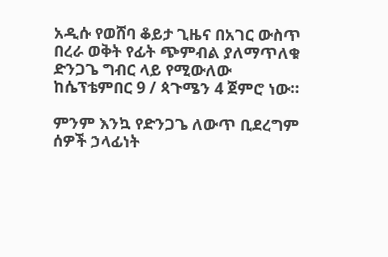አዲሱ የወሸባ ቆይታ ጊዜና በአገር ውስጥ በረራ ወቅት የፊት ጭምብል ያለማጥለቁ ድንጋጌ ግብር ላይ የሚውለው ከሴፕቴምበር 9 / ጳጉሜን 4 ጀምሮ ነው።

ምንም እንኳ የድንጋጌ ለውጥ ቢደረግም ሰዎች ኃላፊነት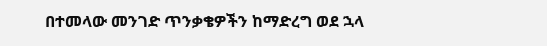በተመላው መንገድ ጥንቃቄዎችን ከማድረግ ወደ ኋላ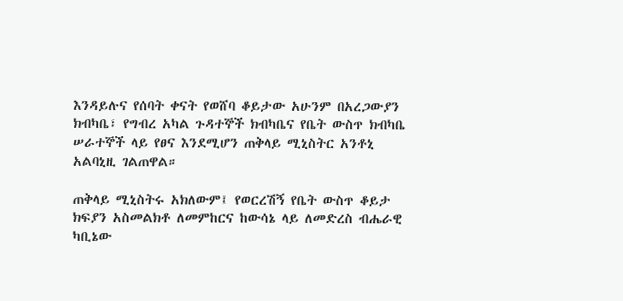እንዳይሉና የሰባት ቀናት የወሸባ ቆይታው አሁንም በአረጋውያን ክብካቤ፣ የግብረ አካል ጉዳተኞች ክብካቤና የቤት ውስጥ ክብካቤ ሠራተኞች ላይ የፀና እንደሚሆን ጠቅላይ ሚኒስትር አንቶኒ አልባኒዚ ገልጠዋል።

ጠቅላይ ሚኒስትሩ አክለውም፤ የወርረሽኝ የቤት ውስጥ ቆይታ ክፍያን አስመልክቶ ለመምከርና ከውሳኔ ላይ ለመድረስ ብሔራዊ ካቢኔው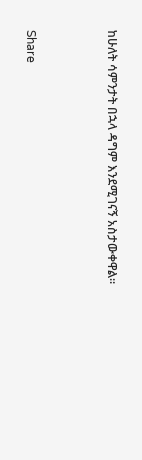ከሁለት ሳምንታት በኋላ ዳግም እንደሚገናኝ አስታውቀዋል።



Share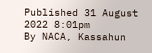Published 31 August 2022 8:01pm
By NACA, Kassahun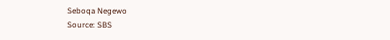Seboqa Negewo
Source: SBS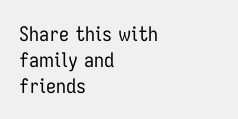Share this with family and friends